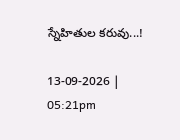స్నేహితుల కరువు...!

13-09-2026 | 05:21pm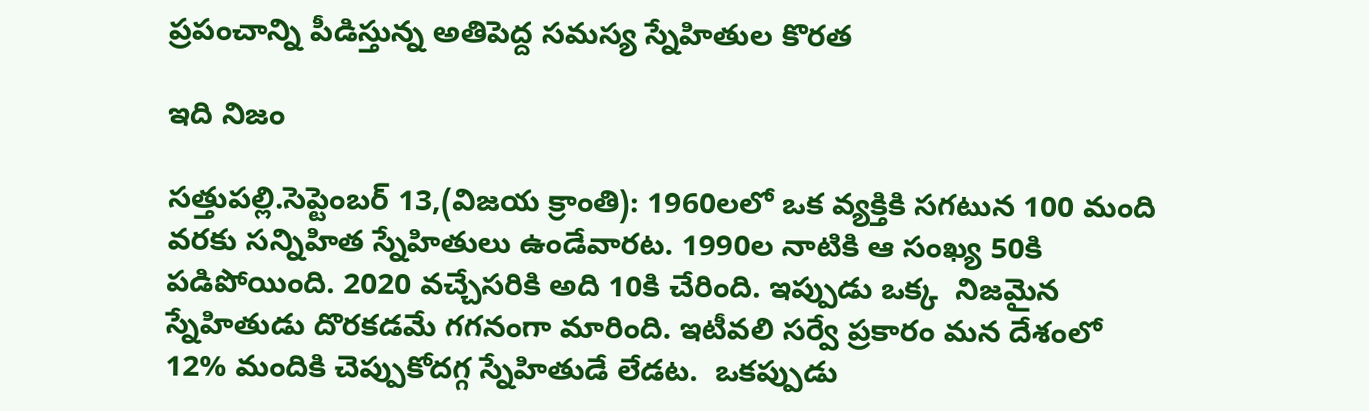ప్రపంచాన్ని పీడిస్తున్న అతిపెద్ద సమస్య స్నేహితుల కొరత

ఇది నిజం

సత్తుపల్లి.సెప్టెంబర్ 13,(విజయ క్రాంతి): 1960లలో ఒక వ్యక్తికి సగటున 100 మంది వరకు సన్నిహిత స్నేహితులు ఉండేవారట. 1990ల నాటికి ఆ సంఖ్య 50కి పడిపోయింది. 2020 వచ్చేసరికి అది 10కి చేరింది. ఇప్పుడు ఒక్క  నిజమైన స్నేహితుడు దొరకడమే గగనంగా మారింది. ఇటీవలి సర్వే ప్రకారం మన దేశంలో 12% మందికి చెప్పుకోదగ్గ స్నేహితుడే లేడట.  ఒకప్పుడు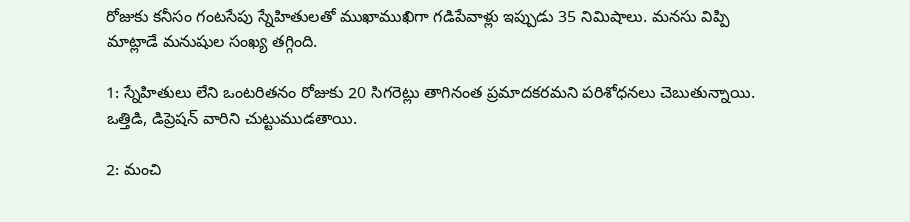రోజుకు కనీసం గంటసేపు స్నేహితులతో ముఖాముఖిగా గడిపేవాళ్లు ఇప్పుడు 35 నిమిషాలు. మనసు విప్పి మాట్లాడే మనుషుల సంఖ్య తగ్గింది.

1: స్నేహితులు లేని ఒంటరితనం రోజుకు 20 సిగరెట్లు తాగినంత ప్రమాదకరమని పరిశోధనలు చెబుతున్నాయి. ఒత్తిడి, డిప్రెషన్ వారిని చుట్టుముడతాయి.

2: మంచి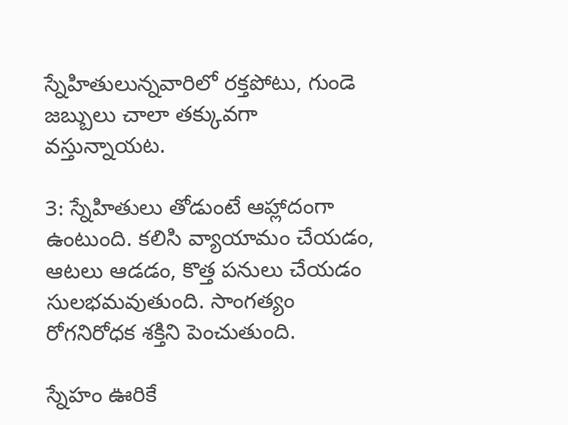స్నేహితులున్నవారిలో రక్తపోటు, గుండె జబ్బులు చాలా తక్కువగా వస్తున్నాయట.

3: స్నేహితులు తోడుంటే ఆహ్లాదంగా ఉంటుంది. కలిసి వ్యాయామం చేయడం, ఆటలు ఆడడం, కొత్త పనులు చేయడం సులభమవుతుంది. సాంగత్యం రోగనిరోధక శక్తిని పెంచుతుంది.

స్నేహం ఊరికే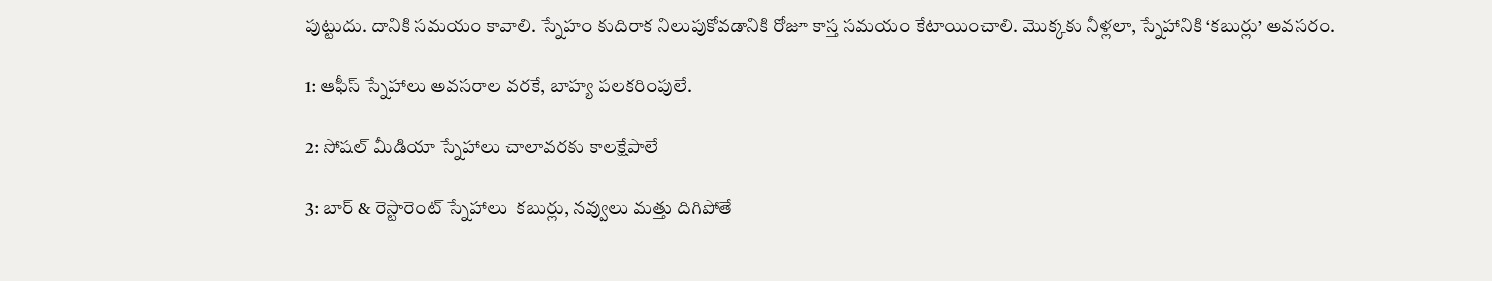పుట్టుదు. దానికి సమయం కావాలి. స్నేహం కుదిరాక నిలుపుకోవడానికి రోజూ కాస్త సమయం కేటాయించాలి. మొక్కకు నీళ్లలా, స్నేహానికి ‘కబుర్లు’ అవసరం.

1: ఆఫీస్ స్నేహాలు అవసరాల వరకే, బాహ్య పలకరింపులే.

2: సోషల్ మీడియా స్నేహాలు చాలావరకు కాలక్షేపాలే

3: బార్ & రెస్టారెంట్ స్నేహాలు  కబుర్లు, నవ్వులు మత్తు దిగిపోతే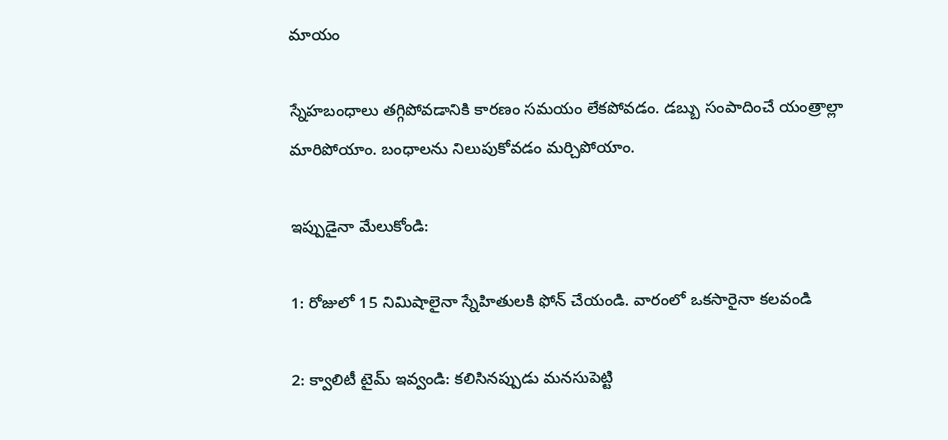మాయం

స్నేహబంధాలు తగ్గిపోవడానికి కారణం సమయం లేకపోవడం. డబ్బు సంపాదించే యంత్రాల్లా మారిపోయాం. బంధాలను నిలుపుకోవడం మర్చిపోయాం.

ఇప్పుడైనా మేలుకోండి:

1: రోజులో 15 నిమిషాలైనా స్నేహితులకి ఫోన్ చేయండి. వారంలో ఒకసారైనా కలవండి

2: క్వాలిటీ టైమ్ ఇవ్వండి: కలిసినప్పుడు మనసుపెట్టి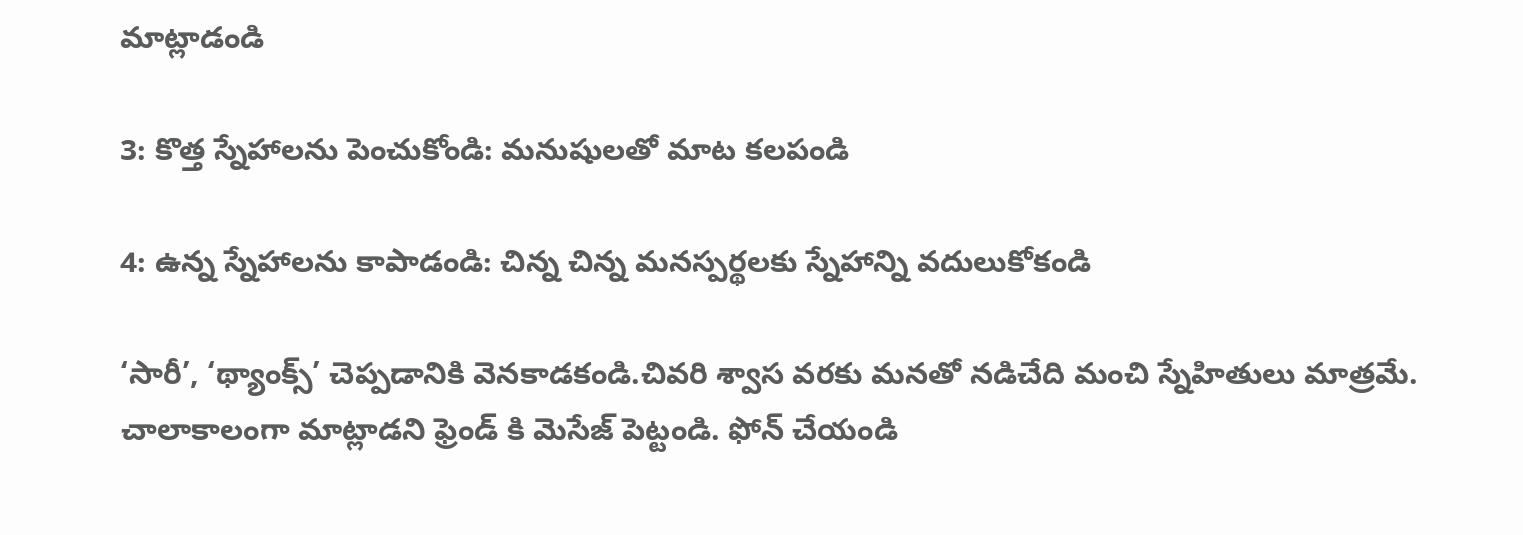మాట్లాడండి

3: కొత్త స్నేహాలను పెంచుకోండి: మనుషులతో మాట కలపండి

4: ఉన్న స్నేహాలను కాపాడండి: చిన్న చిన్న మనస్పర్థలకు స్నేహాన్ని వదులుకోకండి

‘సారీ’, ‘థ్యాంక్స్’ చెప్పడానికి వెనకాడకండి.చివరి శ్వాస వరకు మనతో నడిచేది మంచి స్నేహితులు మాత్రమే. చాలాకాలంగా మాట్లాడని ఫ్రెండ్ కి మెసేజ్ పెట్టండి. ఫోన్ చేయండి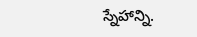స్నేహాన్ని.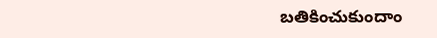బతికించుకుందాం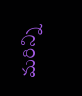మరిన్ని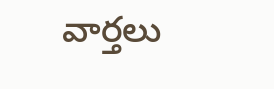వార్తలు